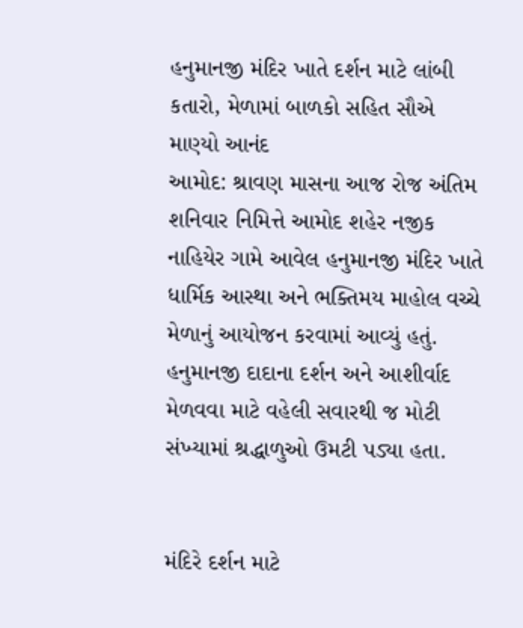હનુમાનજી મંદિર ખાતે દર્શન માટે લાંબી કતારો, મેળામાં બાળકો સહિત સૌએ માણ્યો આનંદ
આમોદ: શ્રાવણ માસના આજ રોજ અંતિમ શનિવાર નિમિત્તે આમોદ શહેર નજીક નાહિયેર ગામે આવેલ હનુમાનજી મંદિર ખાતે ધાર્મિક આસ્થા અને ભક્તિમય માહોલ વચ્ચે મેળાનું આયોજન કરવામાં આવ્યું હતું. હનુમાનજી દાદાના દર્શન અને આશીર્વાદ મેળવવા માટે વહેલી સવારથી જ મોટી સંખ્યામાં શ્રદ્ધાળુઓ ઉમટી પડ્યા હતા.


મંદિરે દર્શન માટે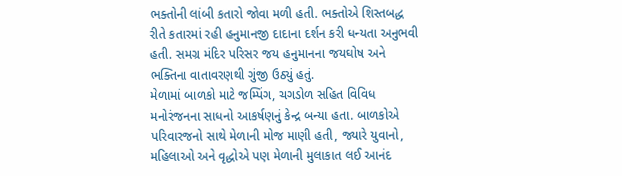ભક્તોની લાંબી કતારો જોવા મળી હતી. ભક્તોએ શિસ્તબદ્ધ રીતે કતારમાં રહી હનુમાનજી દાદાના દર્શન કરી ધન્યતા અનુભવી હતી. સમગ્ર મંદિર પરિસર જય હનુમાનના જયઘોષ અને ભક્તિના વાતાવરણથી ગુંજી ઉઠ્યું હતું.
મેળામાં બાળકો માટે જમ્પિંગ, ચગડોળ સહિત વિવિધ મનોરંજનના સાધનો આકર્ષણનું કેન્દ્ર બન્યા હતા. બાળકોએ પરિવારજનો સાથે મેળાની મોજ માણી હતી, જ્યારે યુવાનો, મહિલાઓ અને વૃદ્ધોએ પણ મેળાની મુલાકાત લઈ આનંદ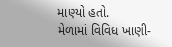માણ્યો હતો.
મેળામાં વિવિધ ખાણી-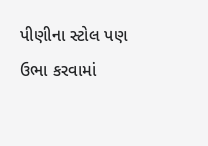પીણીના સ્ટોલ પણ ઉભા કરવામાં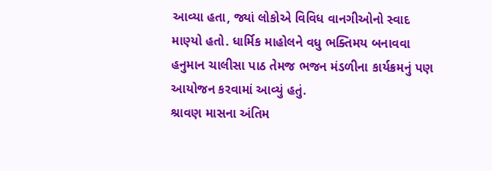આવ્યા હતા, જ્યાં લોકોએ વિવિધ વાનગીઓનો સ્વાદ માણ્યો હતો. ધાર્મિક માહોલને વધુ ભક્તિમય બનાવવા હનુમાન ચાલીસા પાઠ તેમજ ભજન મંડળીના કાર્યક્રમનું પણ આયોજન કરવામાં આવ્યું હતું.
શ્રાવણ માસના અંતિમ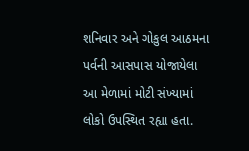શનિવાર અને ગોકુલ આઠમના પર્વની આસપાસ યોજાયેલા આ મેળામાં મોટી સંખ્યામાં લોકો ઉપસ્થિત રહ્યા હતા.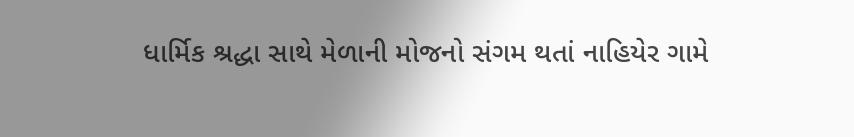ધાર્મિક શ્રદ્ધા સાથે મેળાની મોજનો સંગમ થતાં નાહિયેર ગામે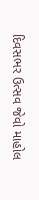દિવસભર ઉત્સવ જેવો માહોલ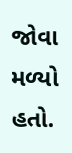જોવા મળ્યો હતો.